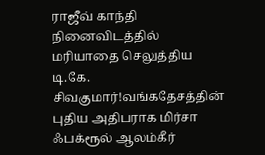ராஜீவ் காந்தி நினைவிடத்தில் மரியாதை செலுத்திய டி.கே. சிவகுமார்!வங்கதேசத்தின் புதிய அதிபராக மிர்சா ஃபக்ரூல் ஆலம்கீர்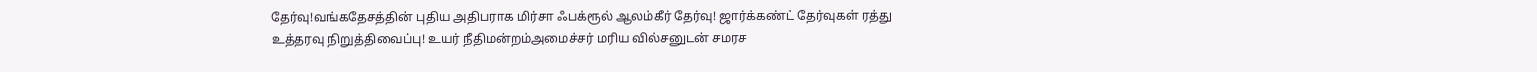தேர்வு!வங்கதேசத்தின் புதிய அதிபராக மிர்சா ஃபக்ரூல் ஆலம்கீர் தேர்வு! ஜார்க்கண்ட் தேர்வுகள் ரத்து உத்தரவு நிறுத்திவைப்பு! உயர் நீதிமன்றம்அமைச்சர் மரிய வில்சனுடன் சமரச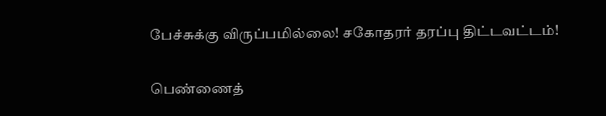பேச்சுக்கு விருப்பமில்லை! சகோதரர் தரப்பு திட்டவட்டம்!

பெண்ணைத்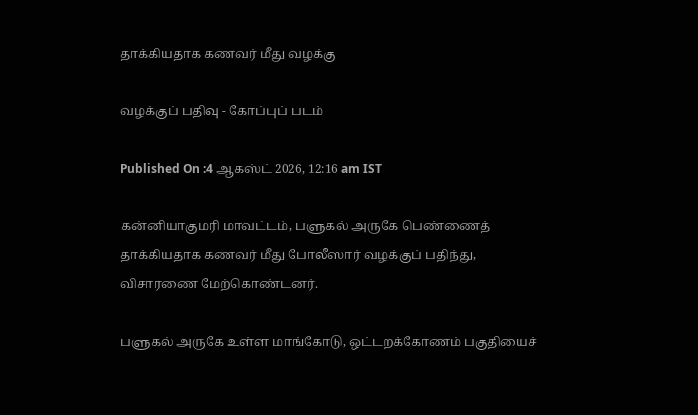தாக்கியதாக கணவர் மீது வழக்கு

வழக்குப் பதிவு - கோப்புப் படம்

Published On :4 ஆகஸ்ட் 2026, 12:16 am IST

கன்னியாகுமரி மாவட்டம், பளுகல் அருகே பெண்ணைத் தாக்கியதாக கணவர் மீது போலீஸார் வழக்குப் பதிந்து, விசாரணை மேற்கொண்டனர்.

பளுகல் அருகே உள்ள மாங்கோடு, ஒட்டறக்கோணம் பகுதியைச்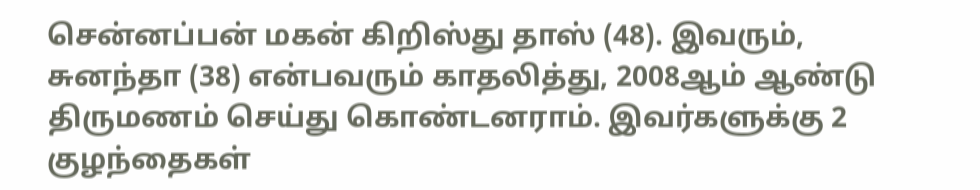சென்னப்பன் மகன் கிறிஸ்து தாஸ் (48). இவரும், சுனந்தா (38) என்பவரும் காதலித்து, 2008ஆம் ஆண்டு திருமணம் செய்து கொண்டனராம். இவர்களுக்கு 2 குழந்தைகள்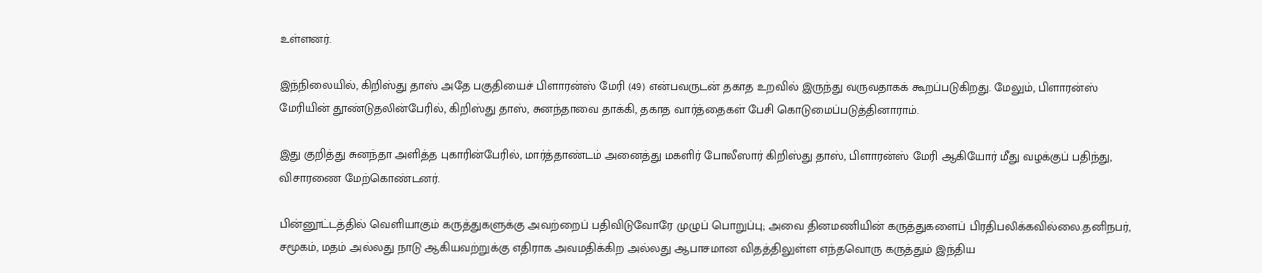உள்ளனர்.

இந்நிலையில், கிறிஸ்து தாஸ் அதே பகுதியைச் பிளாரன்ஸ் மேரி (49) என்பவருடன் தகாத உறவில் இருந்து வருவதாகக் கூறப்படுகிறது. மேலும், பிளாரன்ஸ் மேரியின் தூண்டுதலின்பேரில், கிறிஸ்து தாஸ், சுனந்தாவை தாக்கி, தகாத வார்த்தைகள் பேசி கொடுமைப்படுத்தினாராம்.

இது குறித்து சுனந்தா அளித்த புகாரின்பேரில், மார்த்தாண்டம் அனைத்து மகளிர் போலீஸார் கிறிஸ்து தாஸ், பிளாரன்ஸ் மேரி ஆகியோர் மீது வழக்குப் பதிந்து, விசாரணை மேற்கொண்டனர்.

பின்னூட்டத்தில் வெளியாகும் கருத்துகளுக்கு அவற்றைப் பதிவிடுவோரே முழுப் பொறுப்பு; அவை தினமணியின் கருத்துகளைப் பிரதிபலிக்கவில்லை.தனிநபர், சமூகம், மதம் அல்லது நாடு ஆகியவற்றுக்கு எதிராக அவமதிக்கிற அல்லது ஆபாசமான விதத்திலுள்ள எந்தவொரு கருத்தும் இந்திய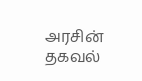அரசின் தகவல்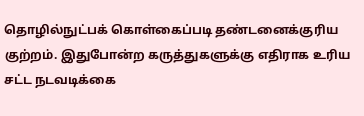தொழில்நுட்பக் கொள்கைப்படி தண்டனைக்குரிய குற்றம். இதுபோன்ற கருத்துகளுக்கு எதிராக உரிய சட்ட நடவடிக்கை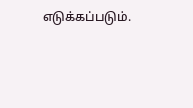எடுக்கப்படும்.